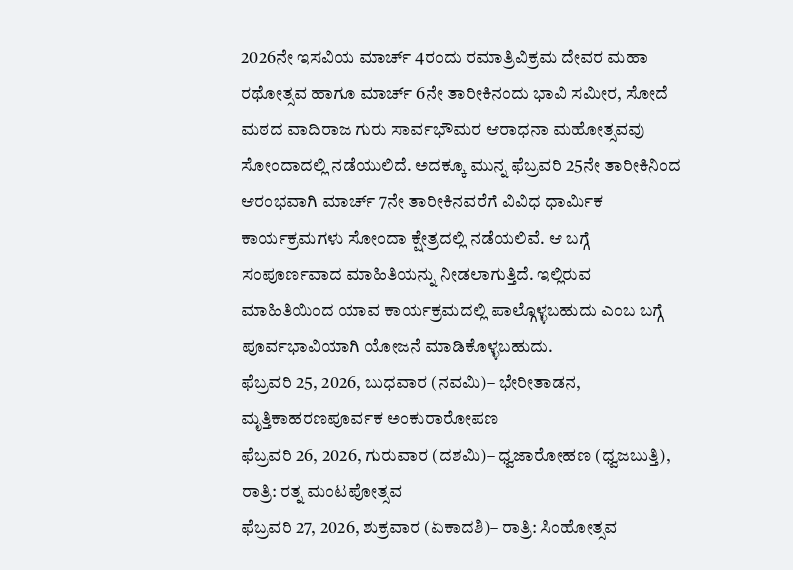2026ನೇ ಇಸವಿಯ ಮಾರ್ಚ್ 4ರಂದು ರಮಾತ್ರಿವಿಕ್ರಮ ದೇವರ ಮಹಾ ರಥೋತ್ಸವ ಹಾಗೂ ಮಾರ್ಚ್ 6ನೇ ತಾರೀಕಿನಂದು ಭಾವಿ ಸಮೀರ, ಸೋದೆ ಮಠದ ವಾದಿರಾಜ ಗುರು ಸಾರ್ವಭೌಮರ ಆರಾಧನಾ ಮಹೋತ್ಸವವು ಸೋಂದಾದಲ್ಲಿ ನಡೆಯುಲಿದೆ. ಅದಕ್ಕೂ ಮುನ್ನ ಫೆಬ್ರವರಿ 25ನೇ ತಾರೀಕಿನಿಂದ ಆರಂಭವಾಗಿ ಮಾರ್ಚ್ 7ನೇ ತಾರೀಕಿನವರೆಗೆ ವಿವಿಧ ಧಾರ್ಮಿಕ ಕಾರ್ಯಕ್ರಮಗಳು ಸೋಂದಾ ಕ್ಷೇತ್ರದಲ್ಲಿ ನಡೆಯಲಿವೆ. ಆ ಬಗ್ಗೆ ಸಂಪೂರ್ಣವಾದ ಮಾಹಿತಿಯನ್ನು ನೀಡಲಾಗುತ್ತಿದೆ. ಇಲ್ಲಿರುವ ಮಾಹಿತಿಯಿಂದ ಯಾವ ಕಾರ್ಯಕ್ರಮದಲ್ಲಿ ಪಾಲ್ಗೊಳ್ಳಬಹುದು ಎಂಬ ಬಗ್ಗೆ ಪೂರ್ವಭಾವಿಯಾಗಿ ಯೋಜನೆ ಮಾಡಿಕೊಳ್ಳಬಹುದು.
ಫೆಬ್ರವರಿ 25, 2026, ಬುಧವಾರ (ನವಮಿ)– ಭೇರೀತಾಡನ, ಮೃತ್ತಿಕಾಹರಣಪೂರ್ವಕ ಅಂಕುರಾರೋಪಣ
ಫೆಬ್ರವರಿ 26, 2026, ಗುರುವಾರ (ದಶಮಿ)– ಧ್ವಜಾರೋಹಣ (ಧ್ವಜಬುತ್ತಿ), ರಾತ್ರಿ: ರತ್ನ ಮಂಟಪೋತ್ಸವ
ಫೆಬ್ರವರಿ 27, 2026, ಶುಕ್ರವಾರ (ಏಕಾದಶಿ)– ರಾತ್ರಿ: ಸಿಂಹೋತ್ಸವ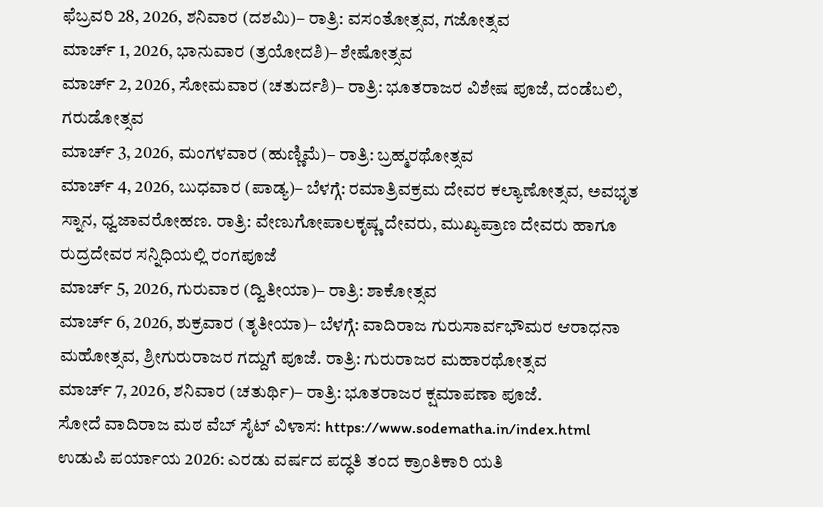ಫೆಬ್ರವರಿ 28, 2026, ಶನಿವಾರ (ದಶಮಿ)– ರಾತ್ರಿ: ವಸಂತೋತ್ಸವ, ಗಜೋತ್ಸವ
ಮಾರ್ಚ್ 1, 2026, ಭಾನುವಾರ (ತ್ರಯೋದಶಿ)– ಶೇಷೋತ್ಸವ
ಮಾರ್ಚ್ 2, 2026, ಸೋಮವಾರ (ಚತುರ್ದಶಿ)– ರಾತ್ರಿ: ಭೂತರಾಜರ ವಿಶೇಷ ಪೂಜೆ, ದಂಡೆಬಲಿ, ಗರುಡೋತ್ಸವ
ಮಾರ್ಚ್ 3, 2026, ಮಂಗಳವಾರ (ಹುಣ್ಣಿಮೆ)– ರಾತ್ರಿ: ಬ್ರಹ್ಮರಥೋತ್ಸವ
ಮಾರ್ಚ್ 4, 2026, ಬುಧವಾರ (ಪಾಡ್ಯ)– ಬೆಳಗ್ಗೆ: ರಮಾತ್ರಿವಕ್ರಮ ದೇವರ ಕಲ್ಯಾಣೋತ್ಸವ, ಅವಭೃತ ಸ್ನಾನ, ಧ್ವಜಾವರೋಹಣ. ರಾತ್ರಿ: ವೇಣುಗೋಪಾಲಕೃಷ್ಣ ದೇವರು, ಮುಖ್ಯಪ್ರಾಣ ದೇವರು ಹಾಗೂ ರುದ್ರದೇವರ ಸನ್ನಿಧಿಯಲ್ಲಿ ರಂಗಪೂಜೆ
ಮಾರ್ಚ್ 5, 2026, ಗುರುವಾರ (ದ್ವಿತೀಯಾ)– ರಾತ್ರಿ: ಶಾಕೋತ್ಸವ
ಮಾರ್ಚ್ 6, 2026, ಶುಕ್ರವಾರ (ತೃತೀಯಾ)– ಬೆಳಗ್ಗೆ: ವಾದಿರಾಜ ಗುರುಸಾರ್ವಭೌಮರ ಆರಾಧನಾ ಮಹೋತ್ಸವ, ಶ್ರೀಗುರುರಾಜರ ಗದ್ದುಗೆ ಪೂಜೆ. ರಾತ್ರಿ: ಗುರುರಾಜರ ಮಹಾರಥೋತ್ಸವ
ಮಾರ್ಚ್ 7, 2026, ಶನಿವಾರ (ಚತುರ್ಥಿ)– ರಾತ್ರಿ: ಭೂತರಾಜರ ಕ್ಷಮಾಪಣಾ ಪೂಜೆ.
ಸೋದೆ ವಾದಿರಾಜ ಮಠ ವೆಬ್ ಸೈಟ್ ವಿಳಾಸ: https://www.sodematha.in/index.html
ಉಡುಪಿ ಪರ್ಯಾಯ 2026: ಎರಡು ವರ್ಷದ ಪದ್ಧತಿ ತಂದ ಕ್ರಾಂತಿಕಾರಿ ಯತಿ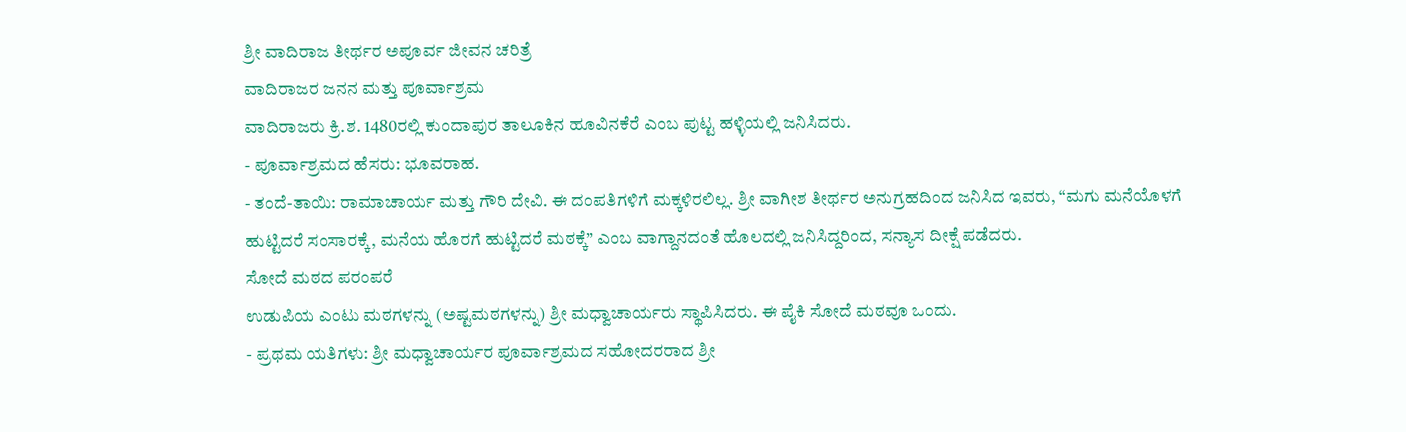ಶ್ರೀ ವಾದಿರಾಜ ತೀರ್ಥರ ಅಪೂರ್ವ ಜೀವನ ಚರಿತ್ರೆ
ವಾದಿರಾಜರ ಜನನ ಮತ್ತು ಪೂರ್ವಾಶ್ರಮ
ವಾದಿರಾಜರು ಕ್ರಿ.ಶ. 1480ರಲ್ಲಿ ಕುಂದಾಪುರ ತಾಲೂಕಿನ ಹೂವಿನಕೆರೆ ಎಂಬ ಪುಟ್ಟ ಹಳ್ಳಿಯಲ್ಲಿ ಜನಿಸಿದರು.
- ಪೂರ್ವಾಶ್ರಮದ ಹೆಸರು: ಭೂವರಾಹ.
- ತಂದೆ-ತಾಯಿ: ರಾಮಾಚಾರ್ಯ ಮತ್ತು ಗೌರಿ ದೇವಿ. ಈ ದಂಪತಿಗಳಿಗೆ ಮಕ್ಕಳಿರಲಿಲ್ಲ. ಶ್ರೀ ವಾಗೀಶ ತೀರ್ಥರ ಅನುಗ್ರಹದಿಂದ ಜನಿಸಿದ ಇವರು, “ಮಗು ಮನೆಯೊಳಗೆ ಹುಟ್ಟಿದರೆ ಸಂಸಾರಕ್ಕೆ, ಮನೆಯ ಹೊರಗೆ ಹುಟ್ಟಿದರೆ ಮಠಕ್ಕೆ” ಎಂಬ ವಾಗ್ದಾನದಂತೆ ಹೊಲದಲ್ಲಿ ಜನಿಸಿದ್ದರಿಂದ, ಸನ್ಯಾಸ ದೀಕ್ಷೆ ಪಡೆದರು.
ಸೋದೆ ಮಠದ ಪರಂಪರೆ
ಉಡುಪಿಯ ಎಂಟು ಮಠಗಳನ್ನು (ಅಷ್ಟಮಠಗಳನ್ನು) ಶ್ರೀ ಮಧ್ವಾಚಾರ್ಯರು ಸ್ಥಾಪಿಸಿದರು. ಈ ಪೈಕಿ ಸೋದೆ ಮಠವೂ ಒಂದು.
- ಪ್ರಥಮ ಯತಿಗಳು: ಶ್ರೀ ಮಧ್ವಾಚಾರ್ಯರ ಪೂರ್ವಾಶ್ರಮದ ಸಹೋದರರಾದ ಶ್ರೀ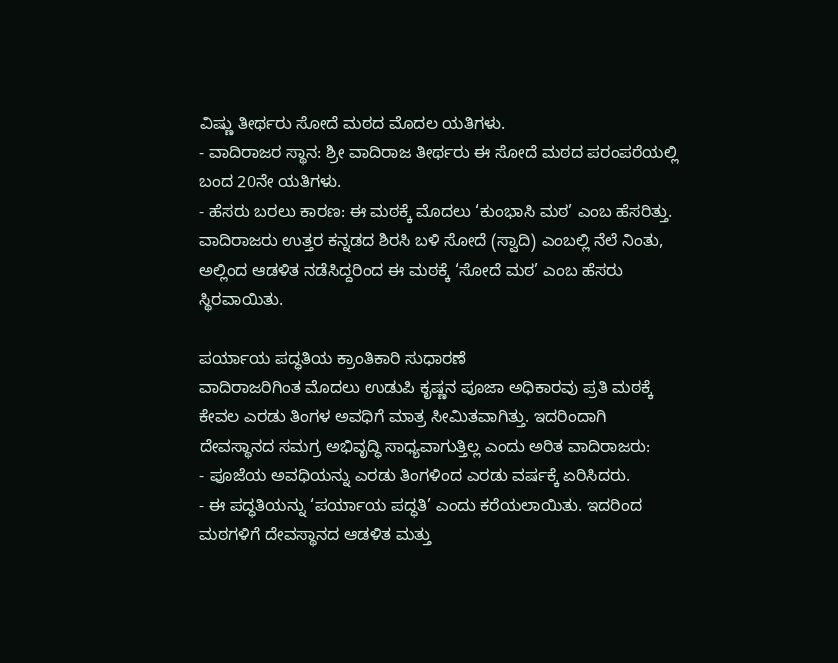ವಿಷ್ಣು ತೀರ್ಥರು ಸೋದೆ ಮಠದ ಮೊದಲ ಯತಿಗಳು.
- ವಾದಿರಾಜರ ಸ್ಥಾನ: ಶ್ರೀ ವಾದಿರಾಜ ತೀರ್ಥರು ಈ ಸೋದೆ ಮಠದ ಪರಂಪರೆಯಲ್ಲಿ ಬಂದ 20ನೇ ಯತಿಗಳು.
- ಹೆಸರು ಬರಲು ಕಾರಣ: ಈ ಮಠಕ್ಕೆ ಮೊದಲು ‘ಕುಂಭಾಸಿ ಮಠ’ ಎಂಬ ಹೆಸರಿತ್ತು. ವಾದಿರಾಜರು ಉತ್ತರ ಕನ್ನಡದ ಶಿರಸಿ ಬಳಿ ಸೋದೆ (ಸ್ವಾದಿ) ಎಂಬಲ್ಲಿ ನೆಲೆ ನಿಂತು, ಅಲ್ಲಿಂದ ಆಡಳಿತ ನಡೆಸಿದ್ದರಿಂದ ಈ ಮಠಕ್ಕೆ ‘ಸೋದೆ ಮಠ’ ಎಂಬ ಹೆಸರು ಸ್ಥಿರವಾಯಿತು.

ಪರ್ಯಾಯ ಪದ್ಧತಿಯ ಕ್ರಾಂತಿಕಾರಿ ಸುಧಾರಣೆ
ವಾದಿರಾಜರಿಗಿಂತ ಮೊದಲು ಉಡುಪಿ ಕೃಷ್ಣನ ಪೂಜಾ ಅಧಿಕಾರವು ಪ್ರತಿ ಮಠಕ್ಕೆ ಕೇವಲ ಎರಡು ತಿಂಗಳ ಅವಧಿಗೆ ಮಾತ್ರ ಸೀಮಿತವಾಗಿತ್ತು. ಇದರಿಂದಾಗಿ ದೇವಸ್ಥಾನದ ಸಮಗ್ರ ಅಭಿವೃದ್ಧಿ ಸಾಧ್ಯವಾಗುತ್ತಿಲ್ಲ ಎಂದು ಅರಿತ ವಾದಿರಾಜರು:
- ಪೂಜೆಯ ಅವಧಿಯನ್ನು ಎರಡು ತಿಂಗಳಿಂದ ಎರಡು ವರ್ಷಕ್ಕೆ ಏರಿಸಿದರು.
- ಈ ಪದ್ಧತಿಯನ್ನು ‘ಪರ್ಯಾಯ ಪದ್ಧತಿ’ ಎಂದು ಕರೆಯಲಾಯಿತು. ಇದರಿಂದ ಮಠಗಳಿಗೆ ದೇವಸ್ಥಾನದ ಆಡಳಿತ ಮತ್ತು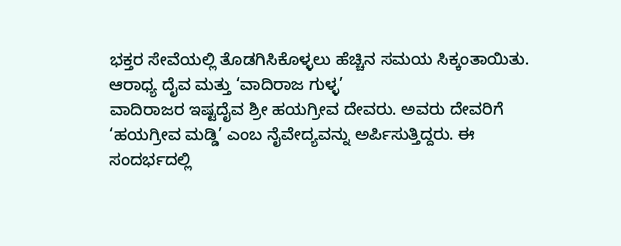ಭಕ್ತರ ಸೇವೆಯಲ್ಲಿ ತೊಡಗಿಸಿಕೊಳ್ಳಲು ಹೆಚ್ಚಿನ ಸಮಯ ಸಿಕ್ಕಂತಾಯಿತು.
ಆರಾಧ್ಯ ದೈವ ಮತ್ತು ‘ವಾದಿರಾಜ ಗುಳ್ಳ’
ವಾದಿರಾಜರ ಇಷ್ಟದೈವ ಶ್ರೀ ಹಯಗ್ರೀವ ದೇವರು. ಅವರು ದೇವರಿಗೆ ‘ಹಯಗ್ರೀವ ಮಡ್ಡಿ’ ಎಂಬ ನೈವೇದ್ಯವನ್ನು ಅರ್ಪಿಸುತ್ತಿದ್ದರು. ಈ ಸಂದರ್ಭದಲ್ಲಿ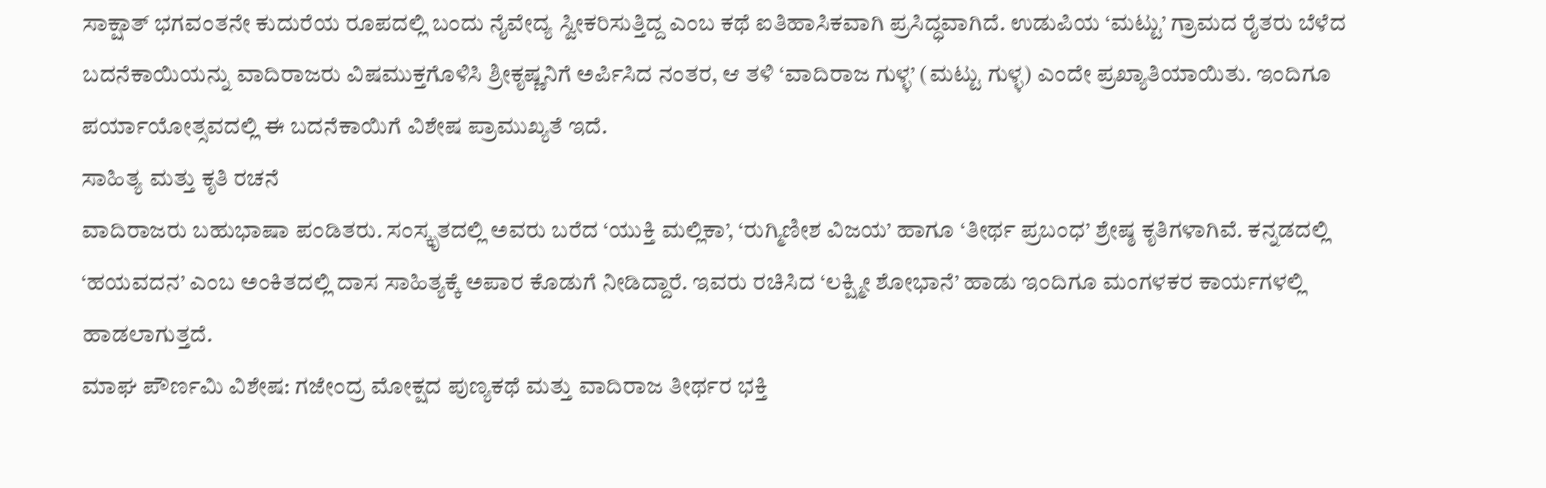ಸಾಕ್ಷಾತ್ ಭಗವಂತನೇ ಕುದುರೆಯ ರೂಪದಲ್ಲಿ ಬಂದು ನೈವೇದ್ಯ ಸ್ವೀಕರಿಸುತ್ತಿದ್ದ ಎಂಬ ಕಥೆ ಐತಿಹಾಸಿಕವಾಗಿ ಪ್ರಸಿದ್ಧವಾಗಿದೆ. ಉಡುಪಿಯ ‘ಮಟ್ಟು’ ಗ್ರಾಮದ ರೈತರು ಬೆಳೆದ ಬದನೆಕಾಯಿಯನ್ನು ವಾದಿರಾಜರು ವಿಷಮುಕ್ತಗೊಳಿಸಿ ಶ್ರೀಕೃಷ್ಣನಿಗೆ ಅರ್ಪಿಸಿದ ನಂತರ, ಆ ತಳಿ ‘ವಾದಿರಾಜ ಗುಳ್ಳ’ (ಮಟ್ಟು ಗುಳ್ಳ) ಎಂದೇ ಪ್ರಖ್ಯಾತಿಯಾಯಿತು. ಇಂದಿಗೂ ಪರ್ಯಾಯೋತ್ಸವದಲ್ಲಿ ಈ ಬದನೆಕಾಯಿಗೆ ವಿಶೇಷ ಪ್ರಾಮುಖ್ಯತೆ ಇದೆ.
ಸಾಹಿತ್ಯ ಮತ್ತು ಕೃತಿ ರಚನೆ
ವಾದಿರಾಜರು ಬಹುಭಾಷಾ ಪಂಡಿತರು. ಸಂಸ್ಕೃತದಲ್ಲಿ ಅವರು ಬರೆದ ‘ಯುಕ್ತಿ ಮಲ್ಲಿಕಾ’, ‘ರುಗ್ಮಿಣೀಶ ವಿಜಯ’ ಹಾಗೂ ‘ತೀರ್ಥ ಪ್ರಬಂಧ’ ಶ್ರೇಷ್ಠ ಕೃತಿಗಳಾಗಿವೆ. ಕನ್ನಡದಲ್ಲಿ ‘ಹಯವದನ’ ಎಂಬ ಅಂಕಿತದಲ್ಲಿ ದಾಸ ಸಾಹಿತ್ಯಕ್ಕೆ ಅಪಾರ ಕೊಡುಗೆ ನೀಡಿದ್ದಾರೆ. ಇವರು ರಚಿಸಿದ ‘ಲಕ್ಷ್ಮೀ ಶೋಭಾನೆ’ ಹಾಡು ಇಂದಿಗೂ ಮಂಗಳಕರ ಕಾರ್ಯಗಳಲ್ಲಿ ಹಾಡಲಾಗುತ್ತದೆ.
ಮಾಘ ಪೌರ್ಣಮಿ ವಿಶೇಷ: ಗಜೇಂದ್ರ ಮೋಕ್ಷದ ಪುಣ್ಯಕಥೆ ಮತ್ತು ವಾದಿರಾಜ ತೀರ್ಥರ ಭಕ್ತಿ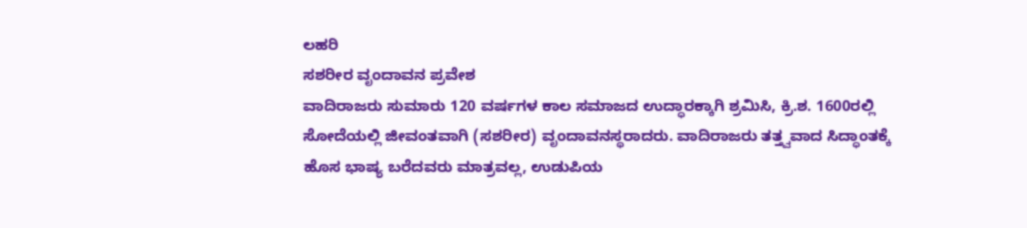ಲಹರಿ
ಸಶರೀರ ವೃಂದಾವನ ಪ್ರವೇಶ
ವಾದಿರಾಜರು ಸುಮಾರು 120 ವರ್ಷಗಳ ಕಾಲ ಸಮಾಜದ ಉದ್ಧಾರಕ್ಕಾಗಿ ಶ್ರಮಿಸಿ, ಕ್ರಿ.ಶ. 1600ರಲ್ಲಿ ಸೋದೆಯಲ್ಲಿ ಜೀವಂತವಾಗಿ (ಸಶರೀರ) ವೃಂದಾವನಸ್ಥರಾದರು. ವಾದಿರಾಜರು ತತ್ತ್ವವಾದ ಸಿದ್ಧಾಂತಕ್ಕೆ ಹೊಸ ಭಾಷ್ಯ ಬರೆದವರು ಮಾತ್ರವಲ್ಲ, ಉಡುಪಿಯ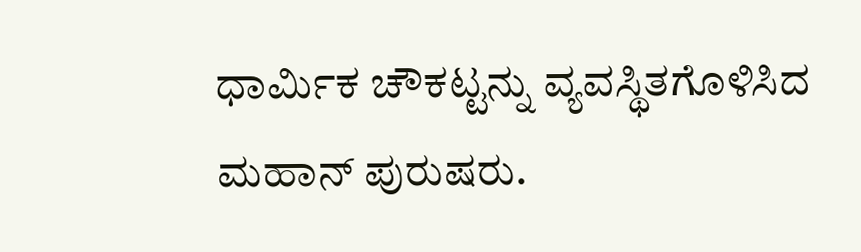ಧಾರ್ಮಿಕ ಚೌಕಟ್ಟನ್ನು ವ್ಯವಸ್ಥಿತಗೊಳಿಸಿದ ಮಹಾನ್ ಪುರುಷರು.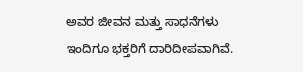ಅವರ ಜೀವನ ಮತ್ತು ಸಾಧನೆಗಳು ಇಂದಿಗೂ ಭಕ್ತರಿಗೆ ದಾರಿದೀಪವಾಗಿವೆ.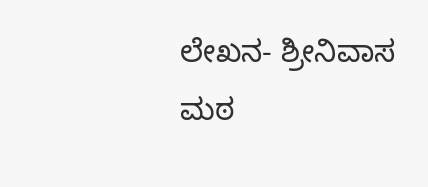ಲೇಖನ- ಶ್ರೀನಿವಾಸ ಮಠ